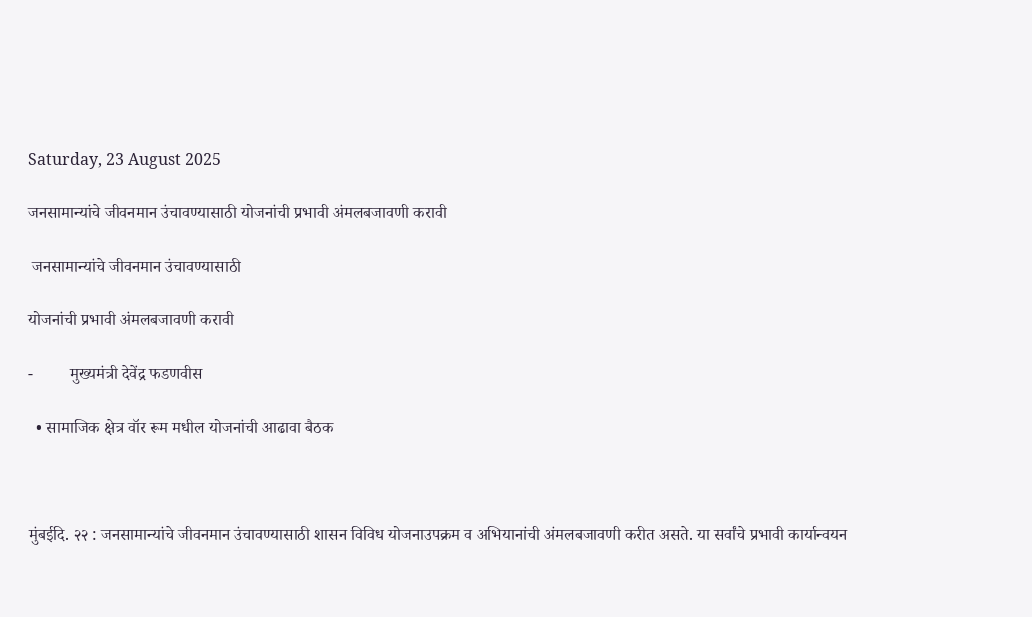Saturday, 23 August 2025

जनसामान्यांचे जीवनमान उंचावण्यासाठी योजनांची प्रभावी अंमलबजावणी करावी

 जनसामान्यांचे जीवनमान उंचावण्यासाठी

योजनांची प्रभावी अंमलबजावणी करावी

-         मुख्यमंत्री देवेंद्र फडणवीस

  • सामाजिक क्षेत्र वॉर रूम मधील योजनांची आढावा बैठक



मुंबईदि. २२ : जनसामान्यांचे जीवनमान उंचावण्यासाठी शासन विविध योजनाउपक्रम व अभियानांची अंमलबजावणी करीत असते. या सर्वांचे प्रभावी कार्यान्वयन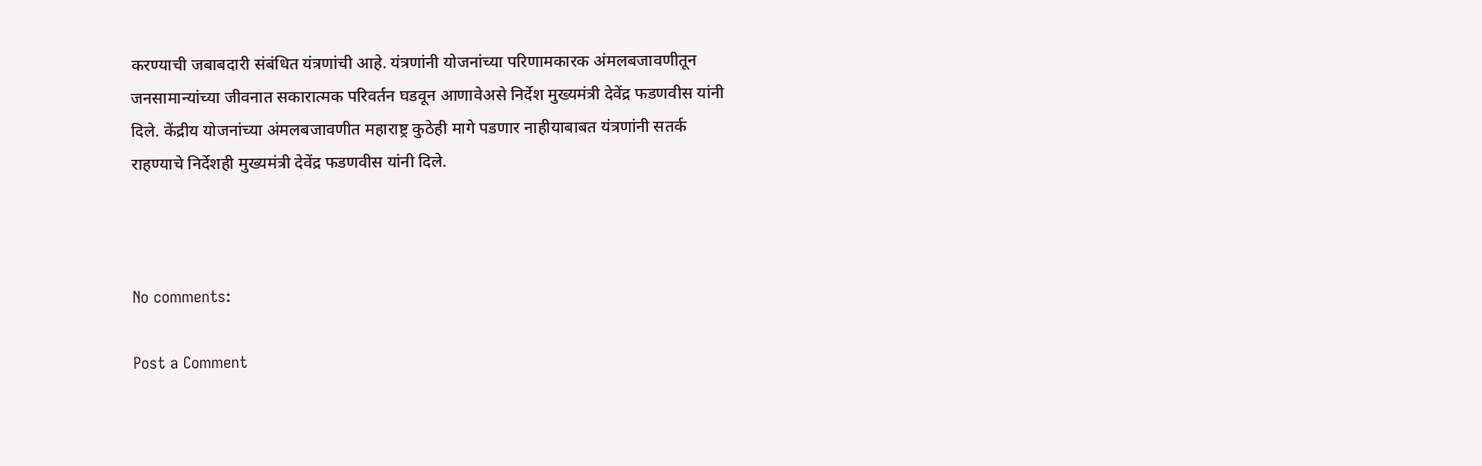करण्याची जबाबदारी संबंधित यंत्रणांची आहे. यंत्रणांनी योजनांच्या परिणामकारक अंमलबजावणीतून जनसामान्यांच्या जीवनात सकारात्मक परिवर्तन घडवून आणावेअसे निर्देश मुख्यमंत्री देवेंद्र फडणवीस यांनी दिले. केंद्रीय योजनांच्या अंमलबजावणीत महाराष्ट्र कुठेही मागे पडणार नाहीयाबाबत यंत्रणांनी सतर्क राहण्याचे निर्देशही मुख्यमंत्री देवेंद्र फडणवीस यांनी दिले.



No comments:

Post a Comment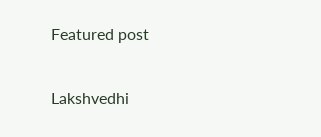Featured post

Lakshvedhi